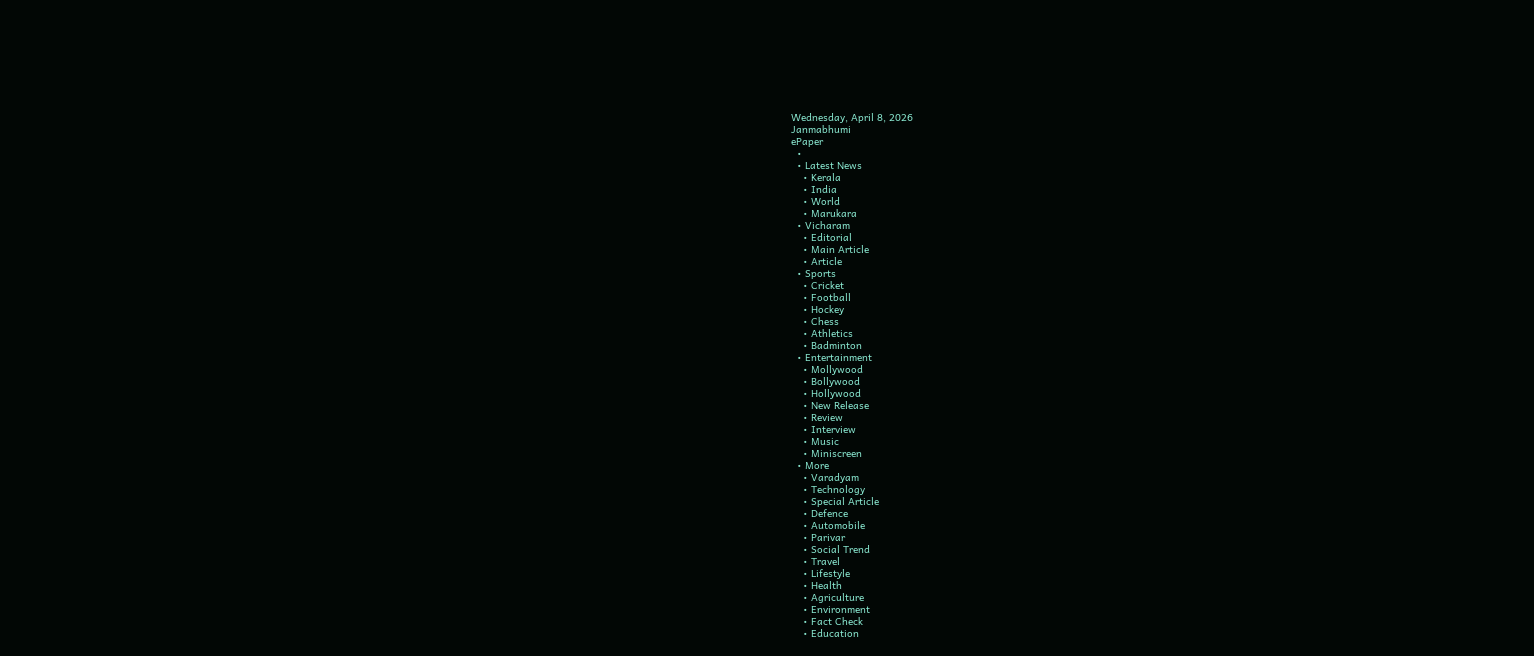Wednesday, April 8, 2026
Janmabhumi
ePaper
  •
  • Latest News
    • Kerala
    • India
    • World
    • Marukara
  • Vicharam
    • Editorial
    • Main Article
    • Article
  • Sports
    • Cricket
    • Football
    • Hockey
    • Chess
    • Athletics
    • Badminton
  • Entertainment
    • Mollywood
    • Bollywood
    • Hollywood
    • New Release
    • Review
    • Interview
    • Music
    • Miniscreen
  • More
    • Varadyam
    • Technology
    • Special Article
    • Defence
    • Automobile
    • Parivar
    • Social Trend
    • Travel
    • Lifestyle
    • Health
    • Agriculture
    • Environment
    • Fact Check
    • Education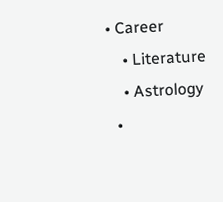• Career
    • Literature
    • Astrology
  •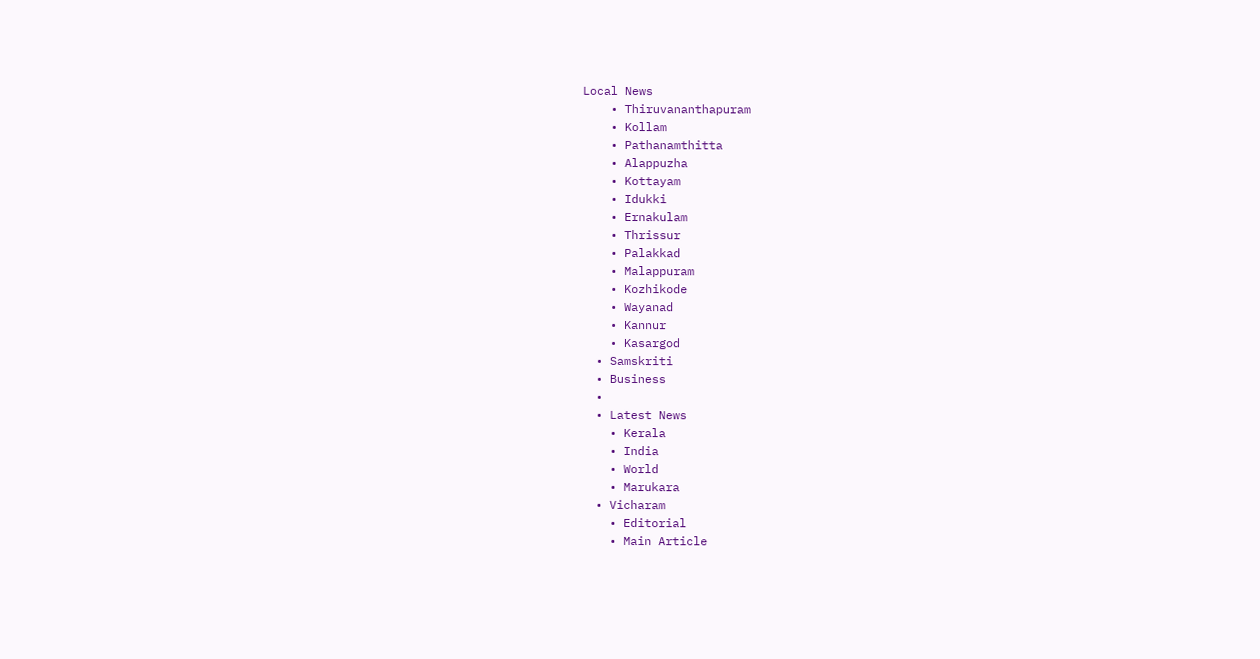Local News
    • Thiruvananthapuram
    • Kollam
    • Pathanamthitta
    • Alappuzha
    • Kottayam
    • Idukki
    • Ernakulam
    • Thrissur
    • Palakkad
    • Malappuram
    • Kozhikode
    • Wayanad
    • Kannur
    • Kasargod
  • Samskriti
  • Business
  •
  • Latest News
    • Kerala
    • India
    • World
    • Marukara
  • Vicharam
    • Editorial
    • Main Article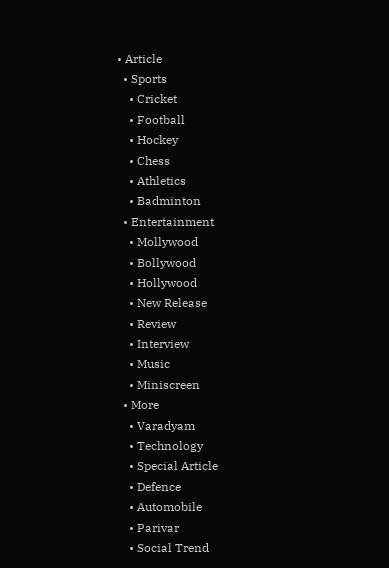• Article
  • Sports
    • Cricket
    • Football
    • Hockey
    • Chess
    • Athletics
    • Badminton
  • Entertainment
    • Mollywood
    • Bollywood
    • Hollywood
    • New Release
    • Review
    • Interview
    • Music
    • Miniscreen
  • More
    • Varadyam
    • Technology
    • Special Article
    • Defence
    • Automobile
    • Parivar
    • Social Trend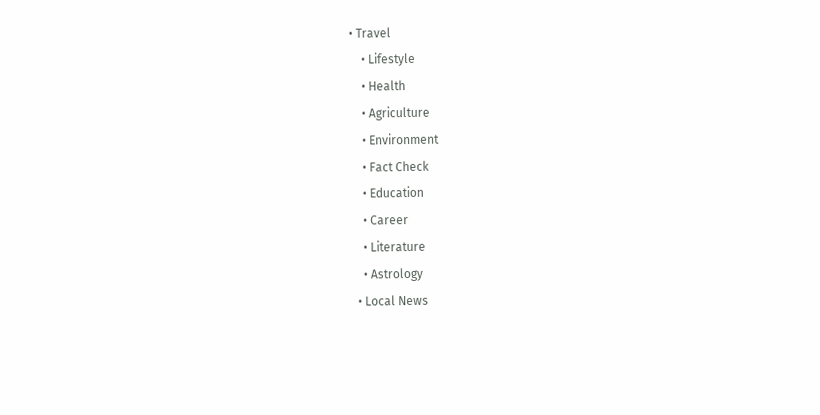• Travel
    • Lifestyle
    • Health
    • Agriculture
    • Environment
    • Fact Check
    • Education
    • Career
    • Literature
    • Astrology
  • Local News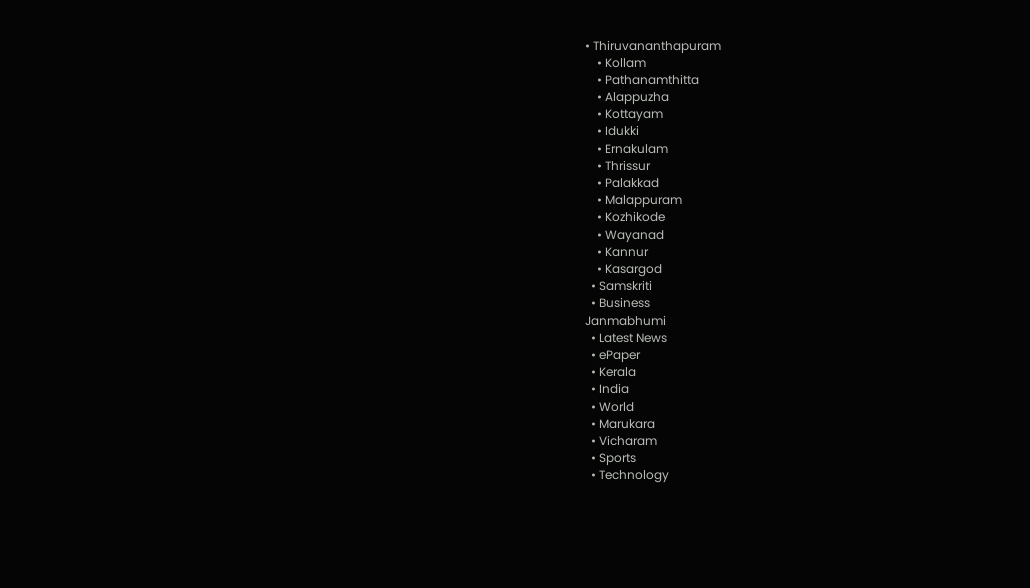• Thiruvananthapuram
    • Kollam
    • Pathanamthitta
    • Alappuzha
    • Kottayam
    • Idukki
    • Ernakulam
    • Thrissur
    • Palakkad
    • Malappuram
    • Kozhikode
    • Wayanad
    • Kannur
    • Kasargod
  • Samskriti
  • Business
Janmabhumi
  • Latest News
  • ePaper
  • Kerala
  • India
  • World
  • Marukara
  • Vicharam
  • Sports
  • Technology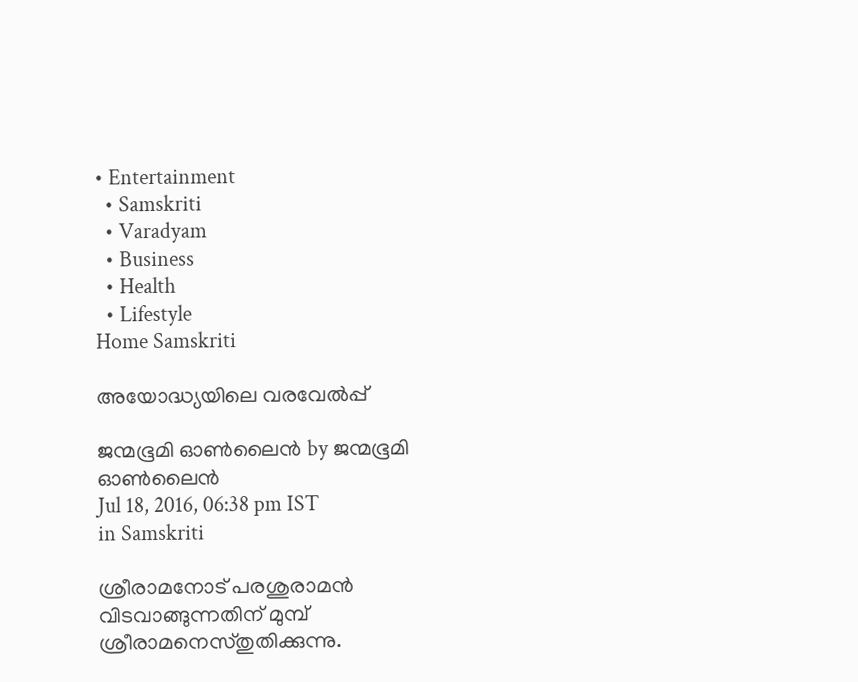• Entertainment
  • Samskriti
  • Varadyam
  • Business
  • Health
  • Lifestyle
Home Samskriti

അയോദ്ധ്യയിലെ വരവേല്‍പ്പ്‌

ജന്മഭൂമി ഓണ്‍ലൈന്‍ by ജന്മഭൂമി ഓണ്‍ലൈന്‍
Jul 18, 2016, 06:38 pm IST
in Samskriti

ശ്രീരാമനോട് പരശുരാമൻ വിടവാങ്ങുന്നതിന് മുമ്പ് ശ്രീരാമനെസ്തുതിക്കുന്നു.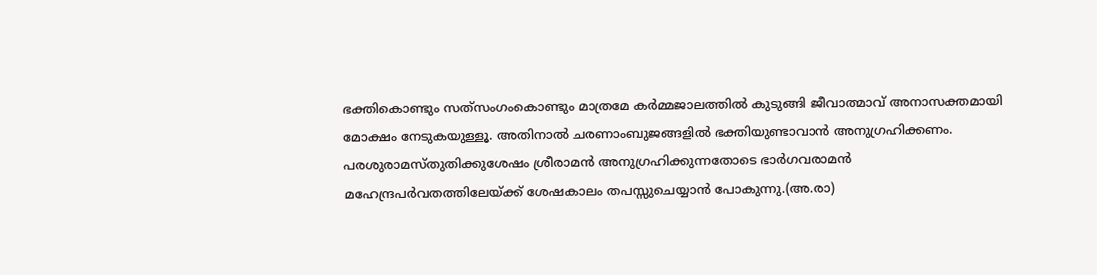ഭക്തികൊണ്ടും സത്‌സംഗംകൊണ്ടും മാത്രമേ കർമ്മജാലത്തിൽ കുടുങ്ങി ജീവാത്മാവ് അനാസക്തമായി മോക്ഷം നേടുകയുള്ളൂ. അതിനാൽ ചരണാംബുജങ്ങളിൽ ഭക്തിയുണ്ടാവാൻ അനുഗ്രഹിക്കണം. പരശുരാമസ്തുതിക്കുശേഷം ശ്രീരാമൻ അനുഗ്രഹിക്കുന്നതോടെ ഭാർഗവരാമൻ മഹേന്ദ്രപർവതത്തിലേയ്‌ക്ക് ശേഷകാലം തപസ്സുചെയ്യാൻ പോകുന്നു.(അ.രാ)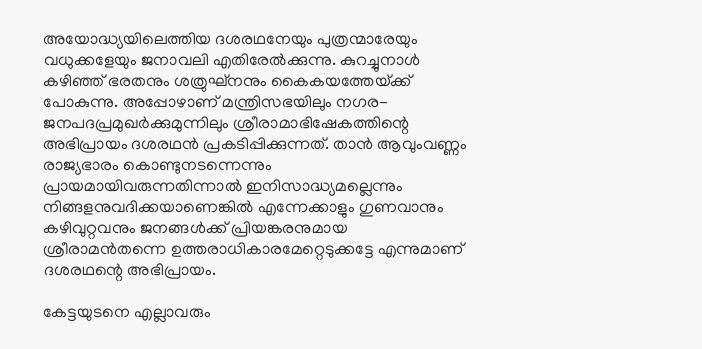അയോദ്ധ്യയിലെത്തിയ ദശരഥനേയും പുത്രന്മാരേയും വധുക്കളേയും ജനാവലി എതിരേൽക്കുന്നു. കുറച്ചുനാൾ കഴിഞ്ഞ് ഭരതനും ശത്രുഘ്‌നനും കൈകയത്തേയ്‌ക്ക് പോകുന്നു. അപ്പോഴാണ് മന്ത്രിസഭയിലും നഗര-ജനപദപ്രമുഖർക്കുമുന്നിലും ശ്രീരാമാഭിഷേകത്തിന്റെ അഭിപ്രായം ദശരഥൻ പ്രകടിപ്പിക്കുന്നത്. താൻ ആവുംവണ്ണം രാജ്യഭാരം കൊണ്ടുനടന്നെന്നും പ്രായമായിവരുന്നതിന്നാൽ ഇനിസാദ്ധ്യമല്ലെന്നും നിങ്ങളനുവദിക്കയാണെങ്കിൽ എന്നേക്കാളും ഗുണവാനും കഴിവുറ്റവനും ജനങ്ങൾക്ക് പ്രിയങ്കരനുമായ ശ്രീരാമൻതന്നെ ഉത്തരാധികാരമേറ്റെടുക്കട്ടേ എന്നുമാണ് ദശരഥന്റെ അഭിപ്രായം.

കേട്ടയുടനെ എല്ലാവരും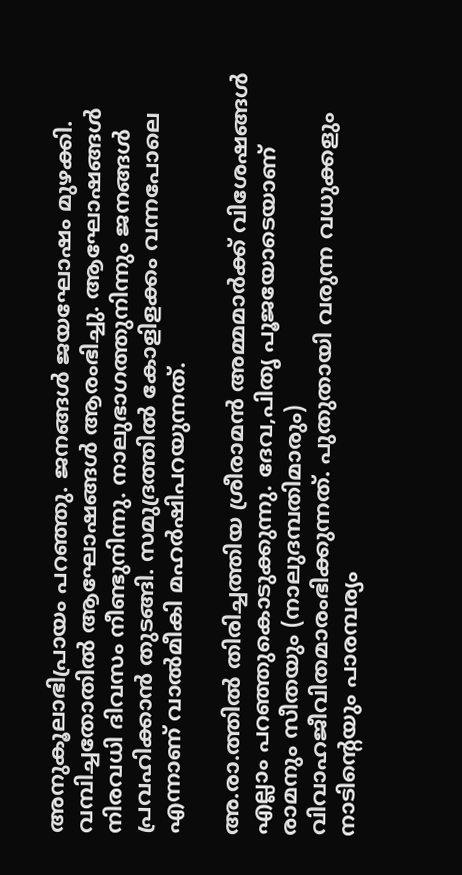അനുകൂലാഭിപ്രായം പറഞ്ഞു. ജനങ്ങൾ ജയഘോഷം മുഴക്കി. വമ്പിച്ചതോതിൽ ആഘോഷങ്ങൾ ആരംഭിച്ചു. ആഘോഷങ്ങൾ നിരവധി ദിവസം നീണ്ടുനിന്നു. നാലുഭാഗത്തുനിന്നും ജനങ്ങൾ പ്രവഹിക്കാൻ തുടങ്ങി. സമുദ്രത്തിൽ കോളിളക്കം വന്നപോലെ എന്നാണ് വാൽമീകി മഹർഷിപറയുന്നത്.

അ.രാ.ത്തിൽ തിരിച്ചത്തിയ ശ്രീരാമൻ അമ്മമാർക്ക് വിശേഷങ്ങൾ എല്ലാം പറഞ്ഞുകൊടുക്കുന്നു. ദേവ,പിതൃ പൂജയോടെയാണ് രാമനും സീതയും (നാലുദമ്പതിമാരും) വിവാഹജീവിതമാരംഭിക്കുന്നത്. പുതുതായി വരുന്ന വധുക്കളും നാടിന്റെയും പാരമ്പര്യം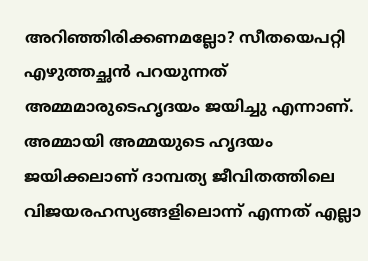അറിഞ്ഞിരിക്കണമല്ലോ? സീതയെപറ്റി എഴുത്തച്ഛൻ പറയുന്നത് അമ്മമാരുടെഹൃദയം ജയിച്ചു എന്നാണ്. അമ്മായി അമ്മയുടെ ഹൃദയം ജയിക്കലാണ് ദാമ്പത്യ ജീവിതത്തിലെ വിജയരഹസ്യങ്ങളിലൊന്ന് എന്നത് എല്ലാ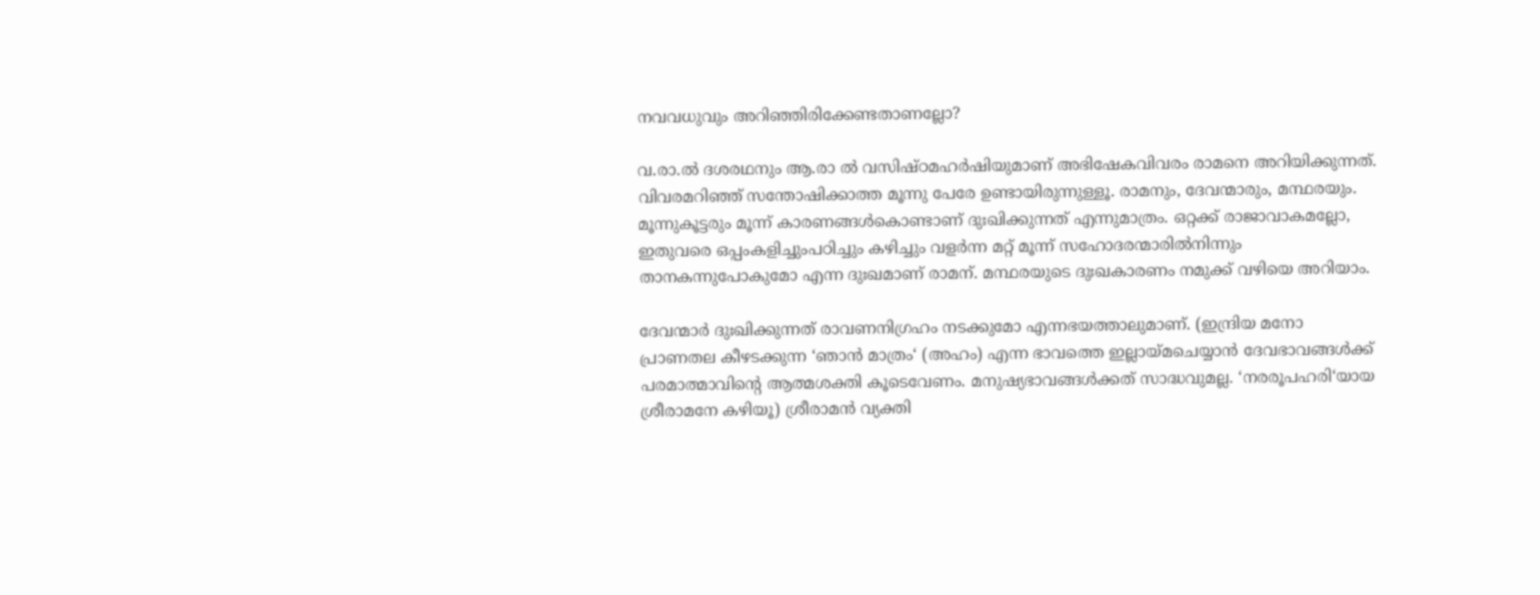നവവധുവും അറിഞ്ഞിരിക്കേണ്ടതാണല്ലോ?

വ.രാ.ൽ ദശരഥനും ആ.രാ ൽ വസിഷ്ഠമഹർഷിയുമാണ് അഭിഷേകവിവരം രാമനെ അറിയിക്കുന്നത്. വിവരമറിഞ്ഞ് സന്തോഷിക്കാത്ത മൂന്നു പേരേ ഉണ്ടായിരുന്നുള്ളൂ. രാമനും, ദേവന്മാരും, മന്ഥരയും. മൂന്നുകൂട്ടരും മൂന്ന് കാരണങ്ങൾകൊണ്ടാണ് ദുഃഖിക്കുന്നത് എന്നുമാത്രം. ഒറ്റക്ക് രാജാവാകമല്ലോ, ഇതുവരെ ഒപ്പംകളിച്ചുംപഠിച്ചും കഴിച്ചും വളർന്ന മറ്റ് മൂന്ന് സഹോദരന്മാരിൽനിന്നും താനകന്നുപോകുമോ എന്ന ദുഃഖമാണ് രാമന്. മന്ഥരയുടെ ദുഃഖകാരണം നമുക്ക് വഴിയെ അറിയാം.

ദേവന്മാർ ദുഃഖിക്കുന്നത് രാവണനിഗ്രഹം നടക്കുമോ എന്നഭയത്താലുമാണ്. (ഇന്ദ്രിയ മനോ പ്രാണതല കീഴടക്കുന്ന ‘ഞാൻ മാത്രം‘ (അഹം) എന്ന ഭാവത്തെ ഇല്ലായ്‌മചെയ്യാൻ ദേവഭാവങ്ങൾക്ക് പരമാത്മാവിന്റെ ആത്മശക്തി കൂടെവേണം. മനുഷ്യഭാവങ്ങൾക്കത് സാദ്ധവുമല്ല. ‘നരരൂപഹരി‘യായ ശ്രീരാമനേ കഴിയൂ) ശ്രീരാമൻ വ്യക്തി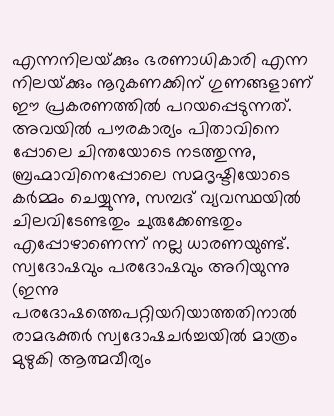എന്നനിലയ്‌ക്കും ഭരണാധികാരി എന്ന നിലയ്‌ക്കും നൂറുകണക്കിന് ഗുണങ്ങളാണ് ഈ പ്രകരണത്തിൽ പറയപ്പെടുന്നത്. അവയിൽ പൗരകാര്യം പിതാവിനെ പ്പോലെ ചിന്തയോടെ നടത്തുന്നു, ബ്രഹ്മാവിനെപ്പോലെ സമദൃഷ്ടിയോടെ കർമ്മം ചെയ്യുന്നു, സമ്പദ് വ്യവസ്ഥയിൽ ചിലവിടേണ്ടതും ചുരുക്കേണ്ടതും എപ്പോഴാണെന്ന് നല്ല ധാരണയുണ്ട്. സ്വദോഷവും പരദോഷവും അറിയുന്നു (ഇന്നു പരദോഷത്തെപറ്റിയറിയാത്തതിനാൽ രാമഭക്തർ സ്വദോഷചർച്ചയിൽ മാത്രം മുഴുകി ആത്മവീര്യം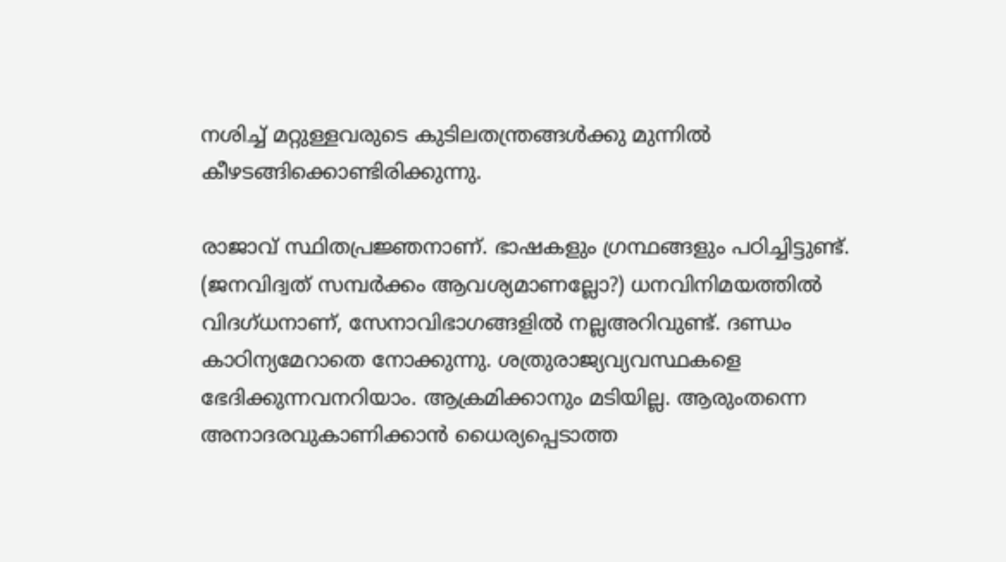നശിച്ച് മറ്റുള്ളവരുടെ കുടിലതന്ത്രങ്ങൾക്കു മുന്നിൽ കീഴടങ്ങിക്കൊണ്ടിരിക്കുന്നു.

രാജാവ് സ്ഥിതപ്രജ്ഞനാണ്. ഭാഷകളും ഗ്രന്ഥങ്ങളും പഠിച്ചിട്ടുണ്ട്. (ജനവിദ്വത് സമ്പർക്കം ആവശ്യമാണല്ലോ?) ധനവിനിമയത്തിൽ വിദഗ്ധനാണ്, സേനാവിഭാഗങ്ങളിൽ നല്ലഅറിവുണ്ട്. ദണ്ഡം കാഠിന്യമേറാതെ നോക്കുന്നു. ശത്രുരാജ്യവ്യവസ്ഥകളെ ഭേദിക്കുന്നവനറിയാം. ആക്രമിക്കാനും മടിയില്ല. ആരുംതന്നെ അനാദരവുകാണിക്കാൻ ധൈര്യപ്പെടാത്ത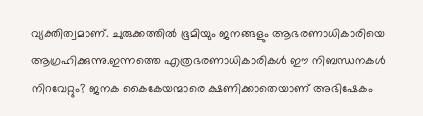വ്യക്തിത്വമാണ്. ചുരുക്കത്തിൽ ഭൂമിയും ജനങ്ങളും ആഭരണാധികാരിയെ ആഗ്രഹിക്കുന്നു.ഇന്നത്തെ എത്രഭരണാധികാരികൾ ഈ നിബന്ധനകൾ നിറവേറ്റും? ജനക കൈകേയന്മാരെ ക്ഷണിക്കാതെയാണ് അഭിഷേകം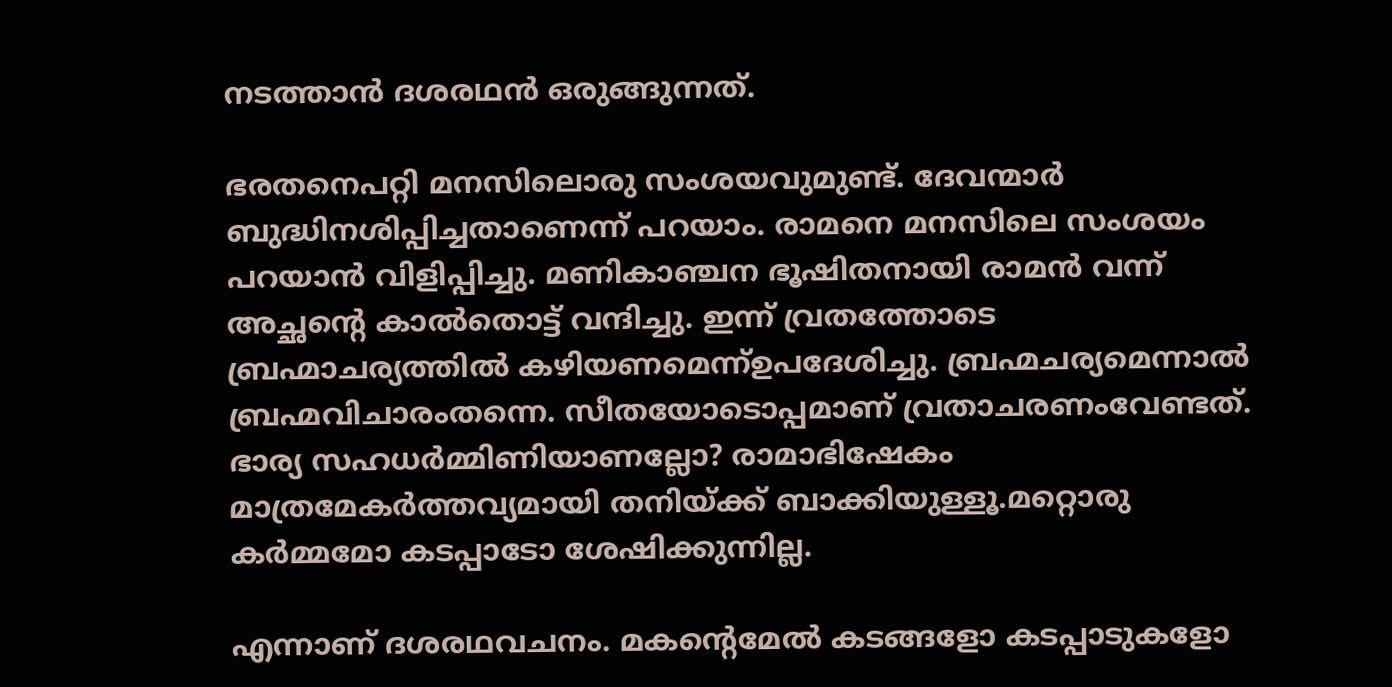നടത്താൻ ദശരഥൻ ഒരുങ്ങുന്നത്.

ഭരതനെപറ്റി മനസിലൊരു സംശയവുമുണ്ട്. ദേവന്മാർ ബുദ്ധിനശിപ്പിച്ചതാണെന്ന് പറയാം. രാമനെ മനസിലെ സംശയം പറയാൻ വിളിപ്പിച്ചു. മണികാഞ്ചന ഭൂഷിതനായി രാമൻ വന്ന് അച്ഛന്റെ കാൽതൊട്ട് വന്ദിച്ചു. ഇന്ന് വ്രതത്തോടെ ബ്രഹ്മാചര്യത്തിൽ കഴിയണമെന്ന്ഉപദേശിച്ചു. ബ്രഹ്മചര്യമെന്നാൽ ബ്രഹ്മവിചാരംതന്നെ. സീതയോടൊപ്പമാണ് വ്രതാചരണംവേണ്ടത്. ഭാര്യ സഹധർമ്മിണിയാണല്ലോ? രാമാഭിഷേകം മാത്രമേകർത്തവ്യമായി തനിയ്‌ക്ക് ബാക്കിയുള്ളൂ.മറ്റൊരു കർമ്മമോ കടപ്പാടോ ശേഷിക്കുന്നില്ല.

എന്നാണ് ദശരഥവചനം. മകന്റെമേൽ കടങ്ങളോ കടപ്പാടുകളോ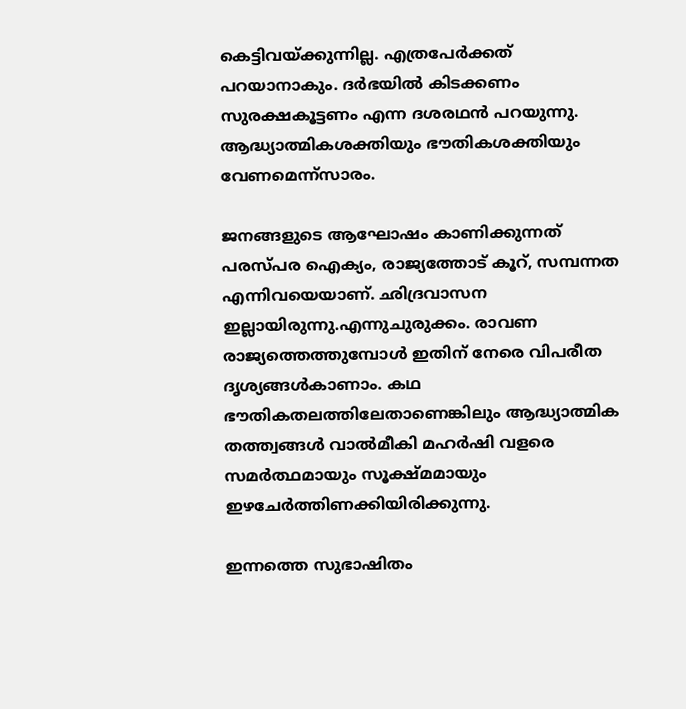കെട്ടിവയ്‌ക്കുന്നില്ല. എത്രപേർക്കത് പറയാനാകും. ദർഭയിൽ കിടക്കണം സുരക്ഷകൂട്ടണം എന്ന ദശരഥൻ പറയുന്നു. ആദ്ധ്യാത്മികശക്തിയും ഭൗതികശക്തിയും വേണമെന്ന്‌സാരം.

ജനങ്ങളുടെ ആഘോഷം കാണിക്കുന്നത് പരസ്പര ഐക്യം, രാജ്യത്തോട് കൂറ്, സമ്പന്നത എന്നിവയെയാണ്. ഛിദ്രവാസന ഇല്ലായിരുന്നു.എന്നുചുരുക്കം. രാവണ രാജ്യത്തെത്തുമ്പോൾ ഇതിന് നേരെ വിപരീത ദൃശ്യങ്ങൾകാണാം. കഥ ഭൗതികതലത്തിലേതാണെങ്കിലും ആദ്ധ്യാത്മിക തത്ത്വങ്ങൾ വാൽമീകി മഹർഷി വളരെ സമർത്ഥമായും സൂക്ഷ്മമായും ഇഴചേർത്തിണക്കിയിരിക്കുന്നു.

ഇന്നത്തെ സുഭാഷിതം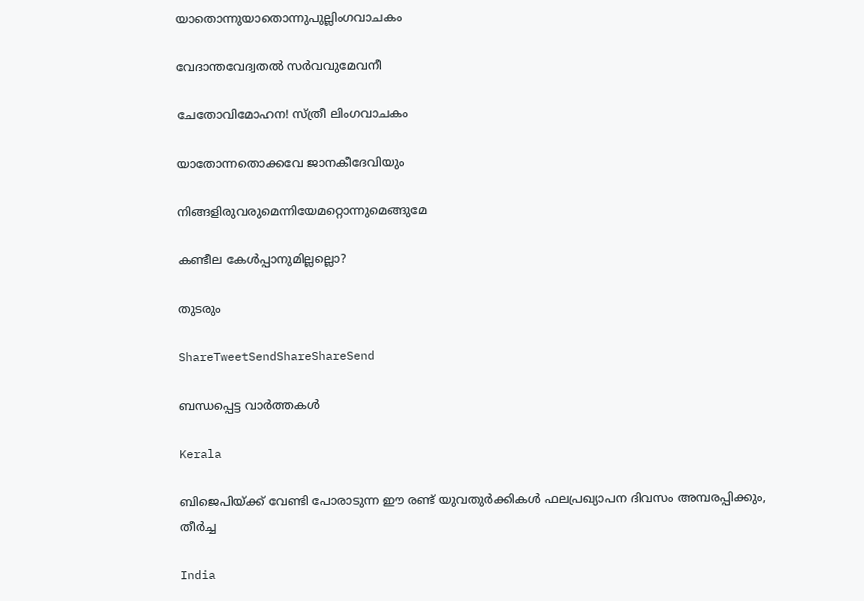യാതൊന്നുയാതൊന്നുപുല്ലിംഗവാചകം

വേദാന്തവേദ്വതൽ സർവവുമേവനീ

ചേതോവിമോഹന! സ്ത്രീ ലിംഗവാചകം

യാതോന്നതൊക്കവേ ജാനകീദേവിയും

നിങ്ങളിരുവരുമെന്നിയേമറ്റൊന്നുമെങ്ങുമേ

കണ്ടീല കേൾപ്പാനുമില്ലല്ലൊ?

തുടരും

ShareTweetSendShareShareSend

ബന്ധപ്പെട്ട വാര്‍ത്തകള്‍

Kerala

ബിജെപിയ്‌ക്ക് വേണ്ടി പോരാടുന്ന ഈ രണ്ട് യുവതുര്‍ക്കികള്‍ ഫലപ്രഖ്യാപന ദിവസം അമ്പരപ്പിക്കും, തീര്‍ച്ച

India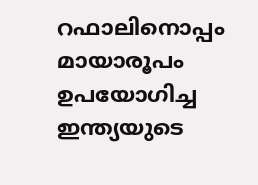റഫാലിനൊപ്പം മായാരൂപം ഉപയോഗിച്ച ഇന്ത്യയുടെ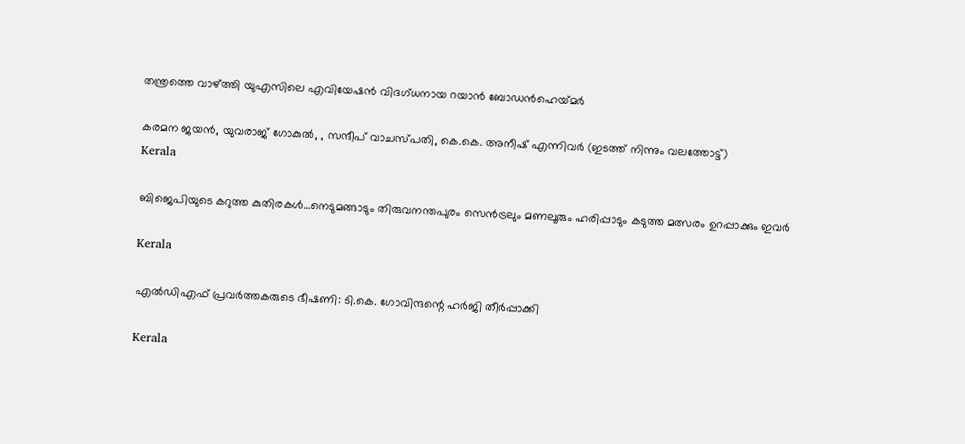തന്ത്രത്തെ വാഴ്‌ത്തി യുഎസിലെ എവിയേഷന്‍ വിദഗ്ധനായ റയാന്‍ ബോഡന്‍ഹെയ്‌മര്‍

കരമന ജയൻ, യുവരാജ് ഗോകുൽ, , സന്ദീപ് വാചസ്പതി, കെ.കെ. അനീഷ് എന്നിവര്‍ (ഇടത്ത് നിന്നും വലത്തോട്ട്)
Kerala

ബിജെപിയുടെ കറുത്ത കുതിരകള്‍…നെടുമങ്ങാടും തിരുവനന്തപുരം സെന്‍ട്രലും മണലൂരും ഹരിപ്പാടും കടുത്ത മത്സരം ഉറപ്പാക്കും ഇവര്‍

Kerala

എല്‍ഡിഎഫ് പ്രവര്‍ത്തകരുടെ ഭീഷണി: ടി.കെ. ഗോവിന്ദന്റെ ഹര്‍ജി തീര്‍പ്പാക്കി

Kerala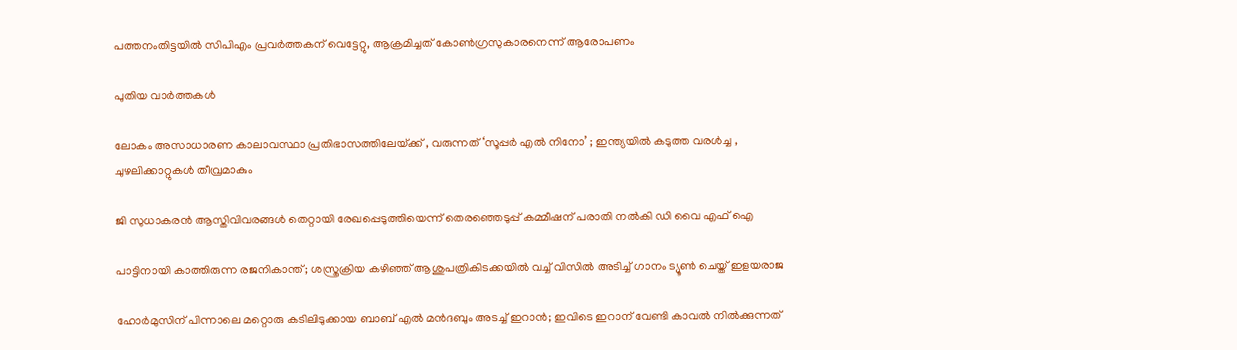പത്തനംതിട്ടയില്‍ സിപിഎം പ്രവര്‍ത്തകന് വെട്ടേറ്റു, ആക്രമിച്ചത് കോണ്‍ഗ്രസുകാരനെന്ന് ആരോപണം

പുതിയ വാര്‍ത്തകള്‍

ലോകം അസാധാരണ കാലാവസ്ഥാ പ്രതിഭാസത്തിലേയ്‌ക്ക് , വരുന്നത് ‘സൂപ്പർ എൽ നിനോ’ ; ഇന്ത്യയിൽ കടുത്ത വരൾച്ച , ചുഴലിക്കാറ്റുകൾ തീവ്രമാകും

ജി സുധാകരന്‍ ആസ്തിവിവരങ്ങള്‍ തെറ്റായി രേഖപ്പെടുത്തിയെന്ന് തെരഞ്ഞെടുപ്പ് കമ്മീഷന് പരാതി നല്‍കി ഡി വൈ എഫ് ഐ

പാട്ടിനായി കാത്തിരുന്ന രജനികാന്ത് ; ശസ്ത്രക്രിയ കഴിഞ്ഞ് ആശുപത്രികിടക്കയിൽ വച്ച് വിസിൽ അടിച്ച് ഗാനം ട്യൂൺ ചെയ്ത് ഇളയരാജ

ഹോര്‍മുസിന് പിന്നാലെ മറ്റൊരു കടിലിടുക്കായ ബാബ് എല്‍ മന്‍ദബും അടച്ച് ഇറാന്‍; ഇവിടെ ഇറാന് വേണ്ടി കാവല്‍ നില്‍ക്കുന്നത്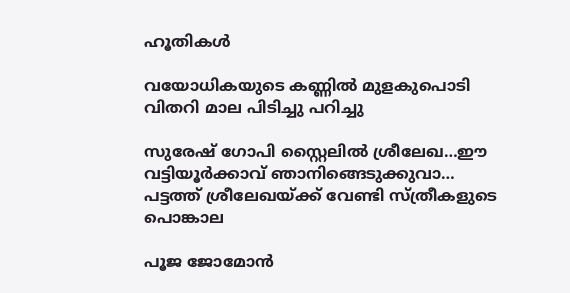ഹൂതികള്‍

വയോധികയുടെ കണ്ണില്‍ മുളകുപൊടി വിതറി മാല പിടിച്ചു പറിച്ചു

സുരേഷ് ഗോപി സ്റ്റൈലില്‍ ശ്രീലേഖ…ഈ വട്ടിയൂര്‍ക്കാവ് ഞാനിങ്ങെടുക്കുവാ… പട്ടത്ത് ശ്രീലേഖയ്‌ക്ക് വേണ്ടി സ്ത്രീകളുടെ പൊങ്കാല

പൂജ ജോമോന്‍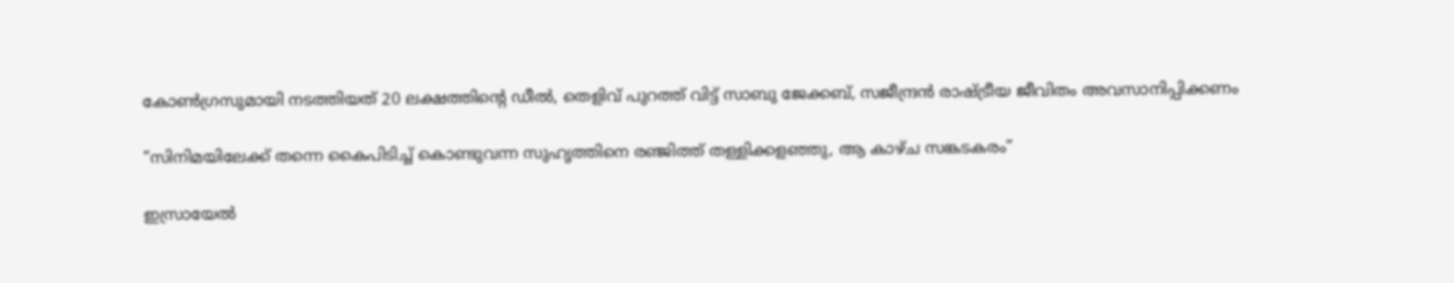കോണ്‍ഗ്രസുമായി നടത്തിയത് 20 ലക്ഷത്തിന്റെ ഡീല്‍, തെളിവ് പുറത്ത് വിട്ട് സാബു ജേക്കബ്, സജീന്ദ്രന്‍ രാഷ്‌ട്രീയ ജീവിതം അവസാനിപ്പിക്കണം

“സിനിമയിലേക്ക് തന്നെ കൈപിടിച്ച് കൊണ്ടുവന്ന സുഹൃത്തിനെ രഞ്ജിത്ത് തള്ളിക്കളഞ്ഞു, ആ കാഴ്‌ച സങ്കടകരം”

ഇസ്രായേൽ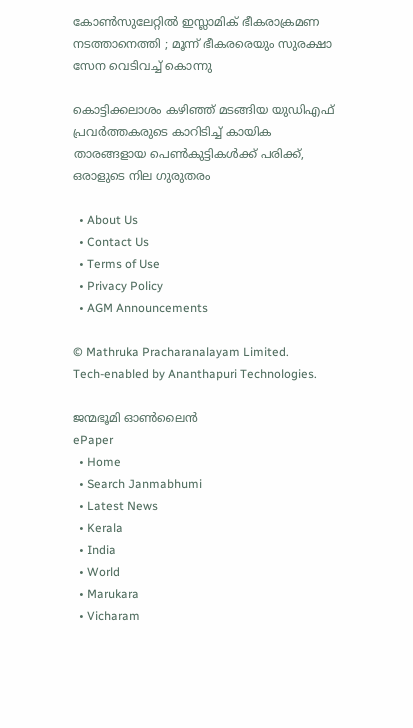കോൺസുലേറ്റിൽ ഇസ്ലാമിക് ഭീകരാക്രമണ നടത്താനെത്തി ; മൂന്ന് ഭീകരരെയും സുരക്ഷാ സേന വെടിവച്ച് കൊന്നു

കൊട്ടിക്കലാശം കഴിഞ്ഞ് മടങ്ങിയ യുഡിഎഫ് പ്രവര്‍ത്തകരുടെ കാറിടിച്ച് കായിക താരങ്ങളായ പെണ്‍കുട്ടികള്‍ക്ക് പരിക്ക്, ഒരാളുടെ നില ഗുരുതരം

  • About Us
  • Contact Us
  • Terms of Use
  • Privacy Policy
  • AGM Announcements

© Mathruka Pracharanalayam Limited.
Tech-enabled by Ananthapuri Technologies.

ജന്മഭൂമി ഓണ്‍ലൈന്‍
ePaper
  • Home
  • Search Janmabhumi
  • Latest News
  • Kerala
  • India
  • World
  • Marukara
  • Vicharam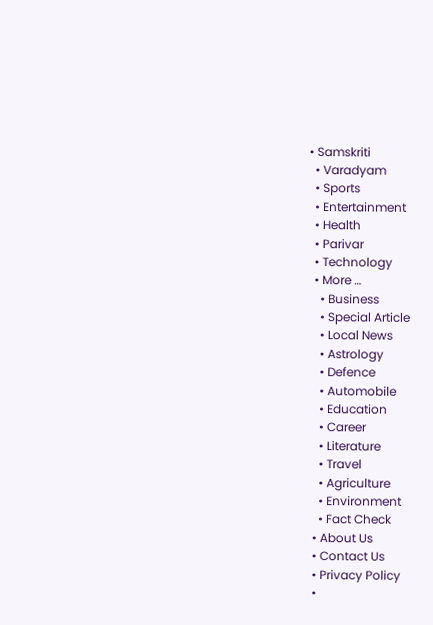• Samskriti
  • Varadyam
  • Sports
  • Entertainment
  • Health
  • Parivar
  • Technology
  • More …
    • Business
    • Special Article
    • Local News
    • Astrology
    • Defence
    • Automobile
    • Education
    • Career
    • Literature
    • Travel
    • Agriculture
    • Environment
    • Fact Check
  • About Us
  • Contact Us
  • Privacy Policy
  •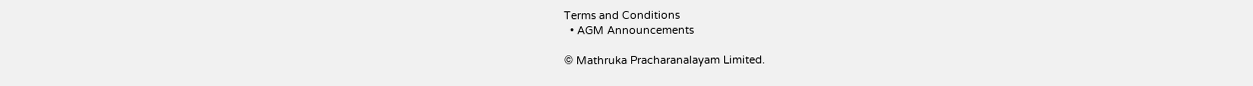Terms and Conditions
  • AGM Announcements

© Mathruka Pracharanalayam Limited.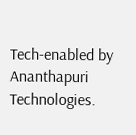Tech-enabled by Ananthapuri Technologies.